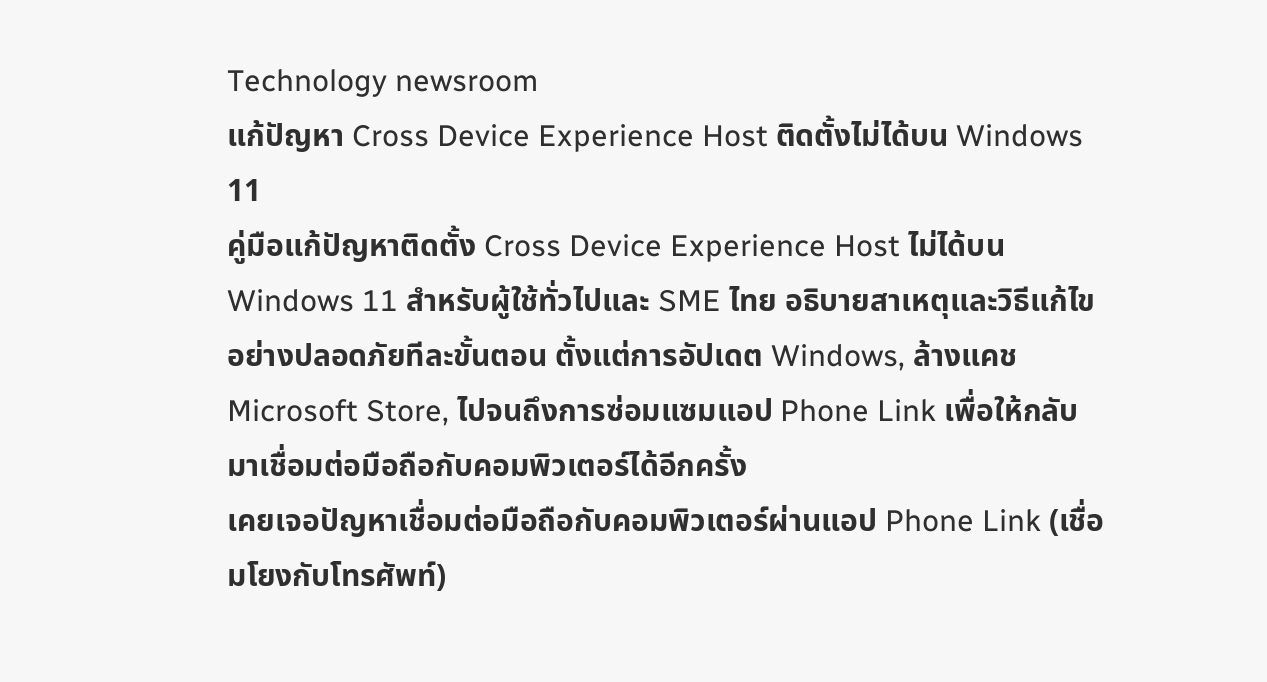Technology newsroom
แก้ปัญหา Cross Device Experience Host ติดตั้งไม่ได้บน Windows 11
คู่มือแก้ปัญหาติดตั้ง Cross Device Experience Host ไม่ได้บน Windows 11 สำหรับผู้ใช้ทั่วไปและ SME ไทย อธิบายสาเหตุและวิธีแก้ไขอย่างปลอดภัยทีละขั้นตอน ตั้งแต่การอัปเดต Windows, ล้างแคช Microsoft Store, ไปจนถึงการซ่อมแซมแอป Phone Link เพื่อให้กลับมาเชื่อมต่อมือถือกับคอมพิวเตอร์ได้อีกครั้ง
เคยเจอปัญหาเชื่อมต่อมือถือกับคอมพิวเตอร์ผ่านแอป Phone Link (เชื่อมโยงกับโทรศัพท์)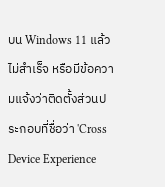บน Windows 11 แล้วไม่สำเร็จ หรือมีข้อความแจ้งว่าติดตั้งส่วนประกอบที่ชื่อว่า 'Cross Device Experience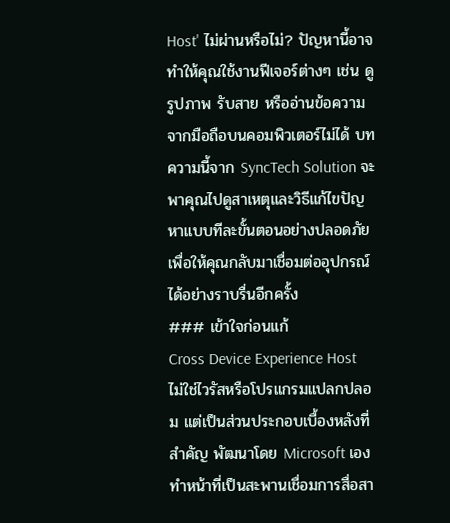Host' ไม่ผ่านหรือไม่? ปัญหานี้อาจทำให้คุณใช้งานฟีเจอร์ต่างๆ เช่น ดูรูปภาพ รับสาย หรืออ่านข้อความจากมือถือบนคอมพิวเตอร์ไม่ได้ บทความนี้จาก SyncTech Solution จะพาคุณไปดูสาเหตุและวิธีแก้ไขปัญหาแบบทีละขั้นตอนอย่างปลอดภัย เพื่อให้คุณกลับมาเชื่อมต่ออุปกรณ์ได้อย่างราบรื่นอีกครั้ง
### เข้าใจก่อนแก้
Cross Device Experience Host ไม่ใช่ไวรัสหรือโปรแกรมแปลกปลอม แต่เป็นส่วนประกอบเบื้องหลังที่สำคัญ พัฒนาโดย Microsoft เอง ทำหน้าที่เป็นสะพานเชื่อมการสื่อสา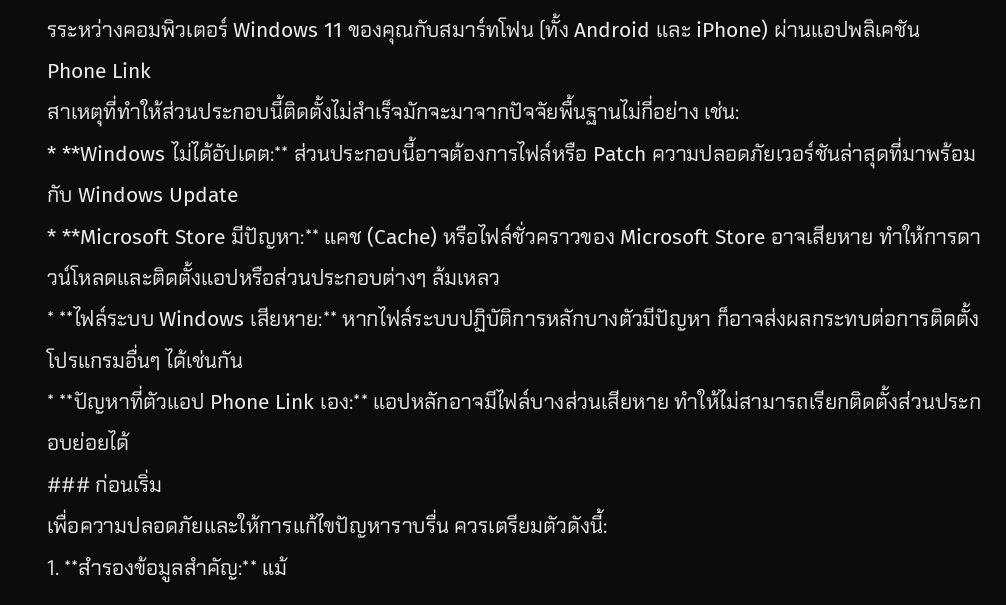รระหว่างคอมพิวเตอร์ Windows 11 ของคุณกับสมาร์ทโฟน (ทั้ง Android และ iPhone) ผ่านแอปพลิเคชัน Phone Link
สาเหตุที่ทำให้ส่วนประกอบนี้ติดตั้งไม่สำเร็จมักจะมาจากปัจจัยพื้นฐานไม่กี่อย่าง เช่น:
* **Windows ไม่ได้อัปเดต:** ส่วนประกอบนี้อาจต้องการไฟล์หรือ Patch ความปลอดภัยเวอร์ชันล่าสุดที่มาพร้อมกับ Windows Update
* **Microsoft Store มีปัญหา:** แคช (Cache) หรือไฟล์ชั่วคราวของ Microsoft Store อาจเสียหาย ทำให้การดาวน์โหลดและติดตั้งแอปหรือส่วนประกอบต่างๆ ล้มเหลว
* **ไฟล์ระบบ Windows เสียหาย:** หากไฟล์ระบบปฏิบัติการหลักบางตัวมีปัญหา ก็อาจส่งผลกระทบต่อการติดตั้งโปรแกรมอื่นๆ ได้เช่นกัน
* **ปัญหาที่ตัวแอป Phone Link เอง:** แอปหลักอาจมีไฟล์บางส่วนเสียหาย ทำให้ไม่สามารถเรียกติดตั้งส่วนประกอบย่อยได้
### ก่อนเริ่ม
เพื่อความปลอดภัยและให้การแก้ไขปัญหาราบรื่น ควรเตรียมตัวดังนี้:
1. **สำรองข้อมูลสำคัญ:** แม้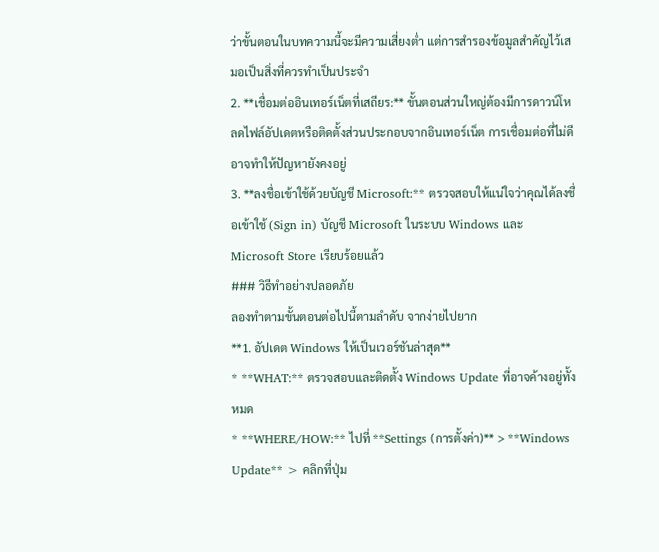ว่าขั้นตอนในบทความนี้จะมีความเสี่ยงต่ำ แต่การสำรองข้อมูลสำคัญไว้เสมอเป็นสิ่งที่ควรทำเป็นประจำ
2. **เชื่อมต่ออินเทอร์เน็ตที่เสถียร:** ขั้นตอนส่วนใหญ่ต้องมีการดาวน์โหลดไฟล์อัปเดตหรือติดตั้งส่วนประกอบจากอินเทอร์เน็ต การเชื่อมต่อที่ไม่ดีอาจทำให้ปัญหายังคงอยู่
3. **ลงชื่อเข้าใช้ด้วยบัญชี Microsoft:** ตรวจสอบให้แน่ใจว่าคุณได้ลงชื่อเข้าใช้ (Sign in) บัญชี Microsoft ในระบบ Windows และ Microsoft Store เรียบร้อยแล้ว
### วิธีทำอย่างปลอดภัย
ลองทำตามขั้นตอนต่อไปนี้ตามลำดับ จากง่ายไปยาก
**1. อัปเดต Windows ให้เป็นเวอร์ชันล่าสุด**
* **WHAT:** ตรวจสอบและติดตั้ง Windows Update ที่อาจค้างอยู่ทั้งหมด
* **WHERE/HOW:** ไปที่ **Settings (การตั้งค่า)** > **Windows Update** > คลิกที่ปุ่ม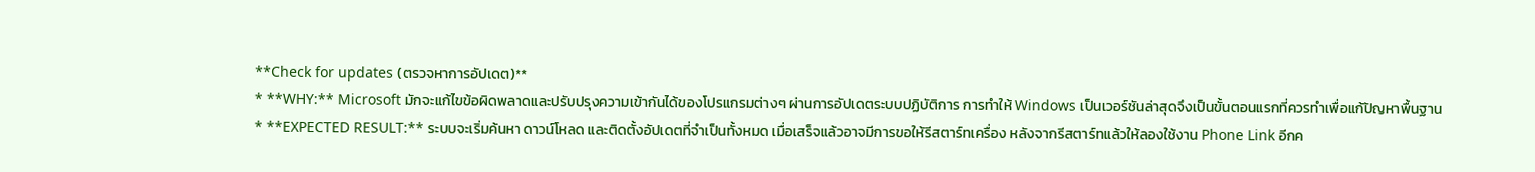**Check for updates (ตรวจหาการอัปเดต)**
* **WHY:** Microsoft มักจะแก้ไขข้อผิดพลาดและปรับปรุงความเข้ากันได้ของโปรแกรมต่างๆ ผ่านการอัปเดตระบบปฏิบัติการ การทำให้ Windows เป็นเวอร์ชันล่าสุดจึงเป็นขั้นตอนแรกที่ควรทำเพื่อแก้ปัญหาพื้นฐาน
* **EXPECTED RESULT:** ระบบจะเริ่มค้นหา ดาวน์โหลด และติดตั้งอัปเดตที่จำเป็นทั้งหมด เมื่อเสร็จแล้วอาจมีการขอให้รีสตาร์ทเครื่อง หลังจากรีสตาร์ทแล้วให้ลองใช้งาน Phone Link อีกค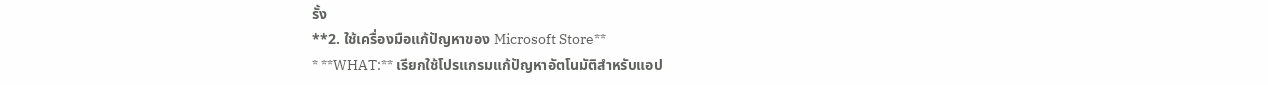รั้ง
**2. ใช้เครื่องมือแก้ปัญหาของ Microsoft Store**
* **WHAT:** เรียกใช้โปรแกรมแก้ปัญหาอัตโนมัติสำหรับแอป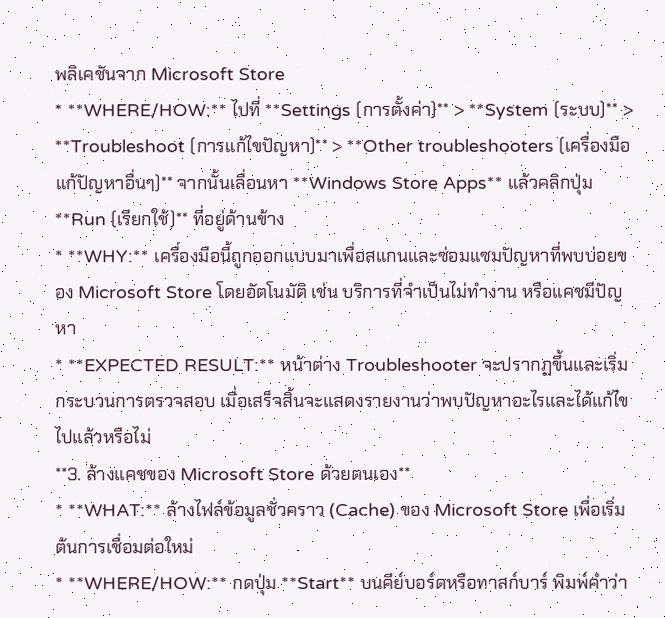พลิเคชันจาก Microsoft Store
* **WHERE/HOW:** ไปที่ **Settings (การตั้งค่า)** > **System (ระบบ)** > **Troubleshoot (การแก้ไขปัญหา)** > **Other troubleshooters (เครื่องมือแก้ปัญหาอื่นๆ)** จากนั้นเลื่อนหา **Windows Store Apps** แล้วคลิกปุ่ม **Run (เรียกใช้)** ที่อยู่ด้านข้าง
* **WHY:** เครื่องมือนี้ถูกออกแบบมาเพื่อสแกนและซ่อมแซมปัญหาที่พบบ่อยของ Microsoft Store โดยอัตโนมัติ เช่น บริการที่จำเป็นไม่ทำงาน หรือแคชมีปัญหา
* **EXPECTED RESULT:** หน้าต่าง Troubleshooter จะปรากฏขึ้นและเริ่มกระบวนการตรวจสอบ เมื่อเสร็จสิ้นจะแสดงรายงานว่าพบปัญหาอะไรและได้แก้ไขไปแล้วหรือไม่
**3. ล้างแคชของ Microsoft Store ด้วยตนเอง**
* **WHAT:** ล้างไฟล์ข้อมูลชั่วคราว (Cache) ของ Microsoft Store เพื่อเริ่มต้นการเชื่อมต่อใหม่
* **WHERE/HOW:** กดปุ่ม **Start** บนคีย์บอร์ดหรือทาสก์บาร์ พิมพ์คำว่า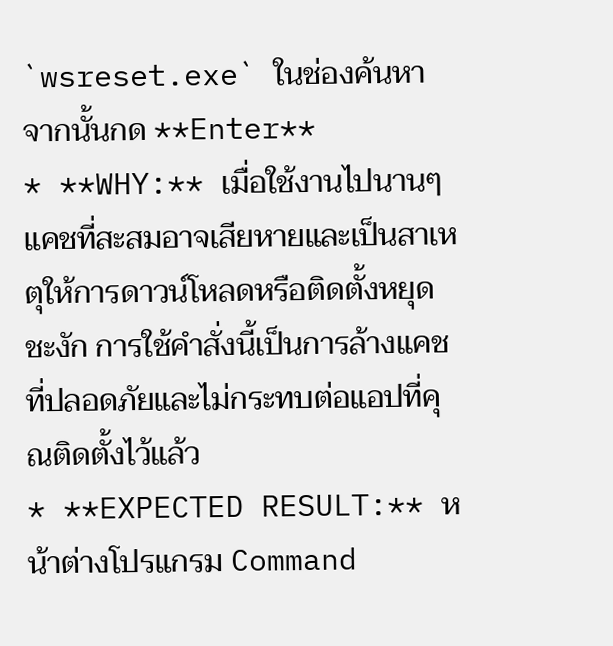`wsreset.exe` ในช่องค้นหา จากนั้นกด **Enter**
* **WHY:** เมื่อใช้งานไปนานๆ แคชที่สะสมอาจเสียหายและเป็นสาเหตุให้การดาวน์โหลดหรือติดตั้งหยุดชะงัก การใช้คำสั่งนี้เป็นการล้างแคชที่ปลอดภัยและไม่กระทบต่อแอปที่คุณติดตั้งไว้แล้ว
* **EXPECTED RESULT:** หน้าต่างโปรแกรม Command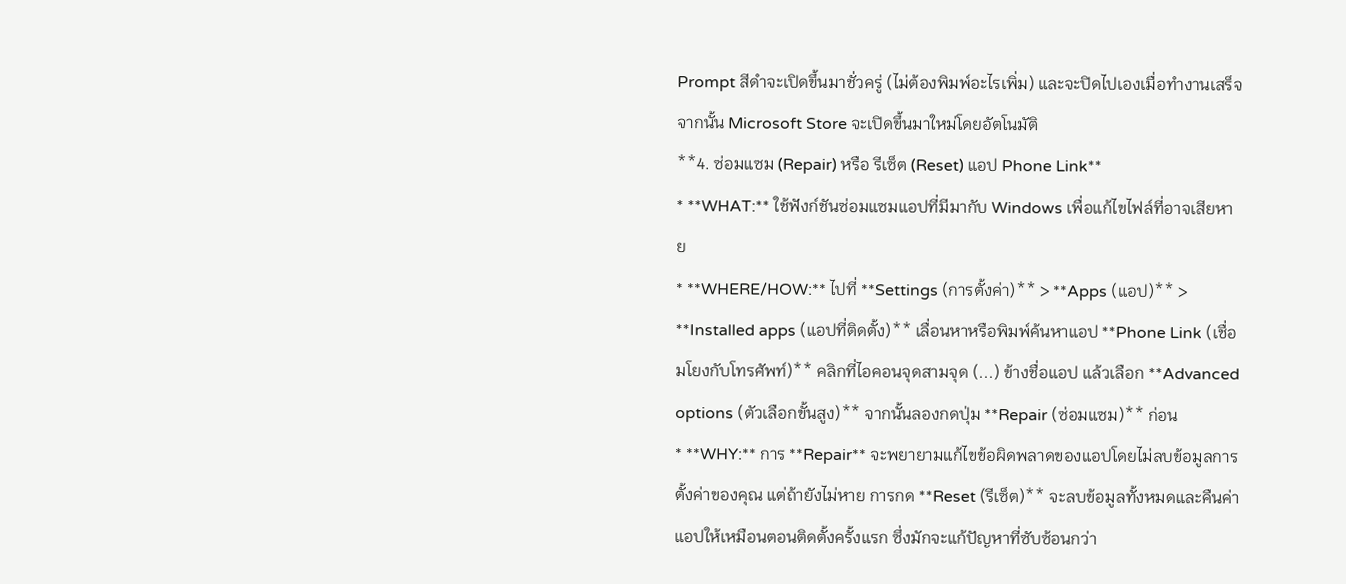Prompt สีดำจะเปิดขึ้นมาชั่วครู่ (ไม่ต้องพิมพ์อะไรเพิ่ม) และจะปิดไปเองเมื่อทำงานเสร็จ จากนั้น Microsoft Store จะเปิดขึ้นมาใหม่โดยอัตโนมัติ
**4. ซ่อมแซม (Repair) หรือ รีเซ็ต (Reset) แอป Phone Link**
* **WHAT:** ใช้ฟังก์ชันซ่อมแซมแอปที่มีมากับ Windows เพื่อแก้ไขไฟล์ที่อาจเสียหาย
* **WHERE/HOW:** ไปที่ **Settings (การตั้งค่า)** > **Apps (แอป)** > **Installed apps (แอปที่ติดตั้ง)** เลื่อนหาหรือพิมพ์ค้นหาแอป **Phone Link (เชื่อมโยงกับโทรศัพท์)** คลิกที่ไอคอนจุดสามจุด (...) ข้างชื่อแอป แล้วเลือก **Advanced options (ตัวเลือกขั้นสูง)** จากนั้นลองกดปุ่ม **Repair (ซ่อมแซม)** ก่อน
* **WHY:** การ **Repair** จะพยายามแก้ไขข้อผิดพลาดของแอปโดยไม่ลบข้อมูลการตั้งค่าของคุณ แต่ถ้ายังไม่หาย การกด **Reset (รีเซ็ต)** จะลบข้อมูลทั้งหมดและคืนค่าแอปให้เหมือนตอนติดตั้งครั้งแรก ซึ่งมักจะแก้ปัญหาที่ซับซ้อนกว่า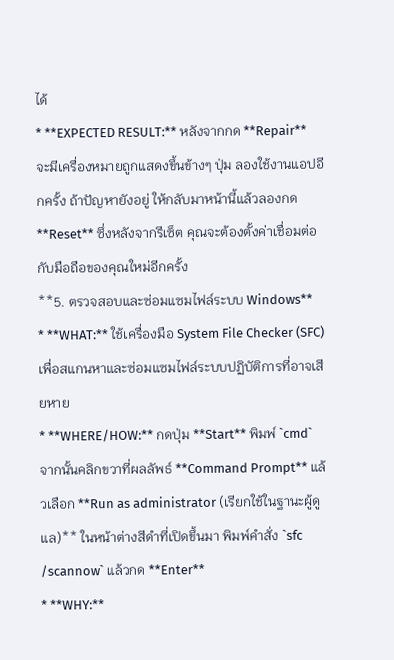ได้
* **EXPECTED RESULT:** หลังจากกด **Repair** จะมีเครื่องหมายถูกแสดงขึ้นข้างๆ ปุ่ม ลองใช้งานแอปอีกครั้ง ถ้าปัญหายังอยู่ ให้กลับมาหน้านี้แล้วลองกด **Reset** ซึ่งหลังจากรีเซ็ต คุณจะต้องตั้งค่าเชื่อมต่อกับมือถือของคุณใหม่อีกครั้ง
**5. ตรวจสอบและซ่อมแซมไฟล์ระบบ Windows**
* **WHAT:** ใช้เครื่องมือ System File Checker (SFC) เพื่อสแกนหาและซ่อมแซมไฟล์ระบบปฏิบัติการที่อาจเสียหาย
* **WHERE/HOW:** กดปุ่ม **Start** พิมพ์ `cmd` จากนั้นคลิกขวาที่ผลลัพธ์ **Command Prompt** แล้วเลือก **Run as administrator (เรียกใช้ในฐานะผู้ดูแล)** ในหน้าต่างสีดำที่เปิดขึ้นมา พิมพ์คำสั่ง `sfc /scannow` แล้วกด **Enter**
* **WHY:**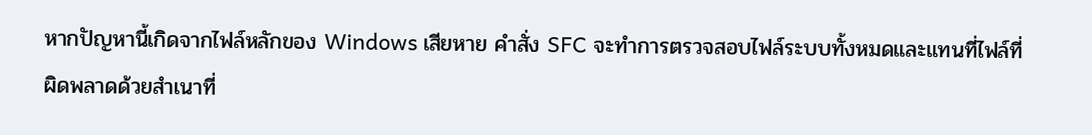หากปัญหานี้เกิดจากไฟล์หลักของ Windows เสียหาย คำสั่ง SFC จะทำการตรวจสอบไฟล์ระบบทั้งหมดและแทนที่ไฟล์ที่ผิดพลาดด้วยสำเนาที่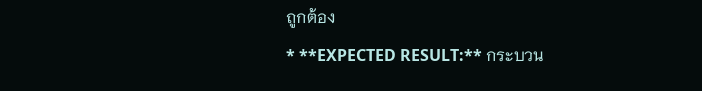ถูกต้อง
* **EXPECTED RESULT:** กระบวน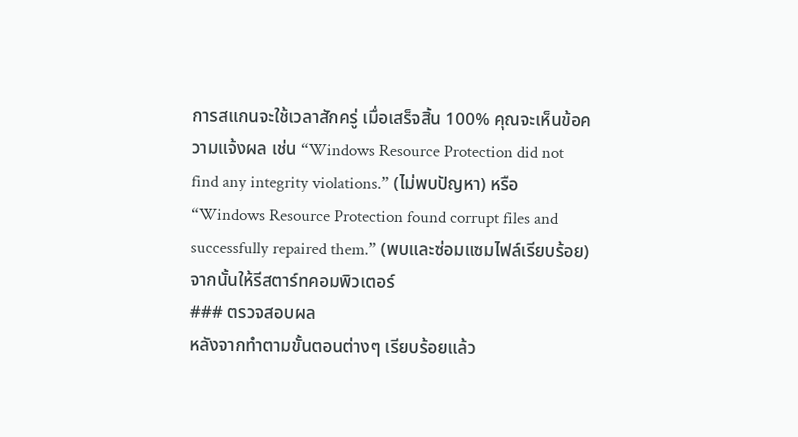การสแกนจะใช้เวลาสักครู่ เมื่อเสร็จสิ้น 100% คุณจะเห็นข้อความแจ้งผล เช่น “Windows Resource Protection did not find any integrity violations.” (ไม่พบปัญหา) หรือ “Windows Resource Protection found corrupt files and successfully repaired them.” (พบและซ่อมแซมไฟล์เรียบร้อย) จากนั้นให้รีสตาร์ทคอมพิวเตอร์
### ตรวจสอบผล
หลังจากทำตามขั้นตอนต่างๆ เรียบร้อยแล้ว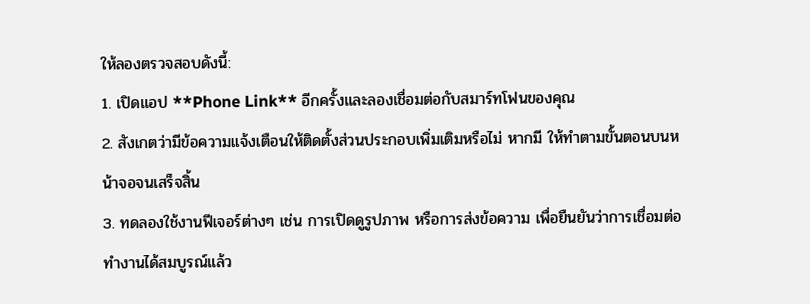ให้ลองตรวจสอบดังนี้:
1. เปิดแอป **Phone Link** อีกครั้งและลองเชื่อมต่อกับสมาร์ทโฟนของคุณ
2. สังเกตว่ามีข้อความแจ้งเตือนให้ติดตั้งส่วนประกอบเพิ่มเติมหรือไม่ หากมี ให้ทำตามขั้นตอนบนหน้าจอจนเสร็จสิ้น
3. ทดลองใช้งานฟีเจอร์ต่างๆ เช่น การเปิดดูรูปภาพ หรือการส่งข้อความ เพื่อยืนยันว่าการเชื่อมต่อทำงานได้สมบูรณ์แล้ว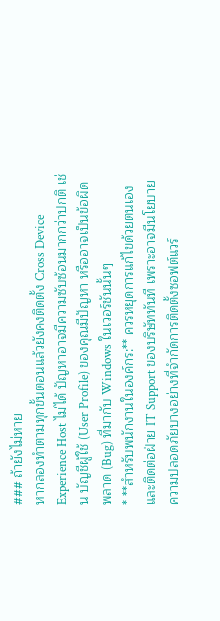### ถ้ายังไม่หาย
หากลองทำตามทุกขั้นตอนแล้วยังคงติดตั้ง Cross Device Experience Host ไม่ได้ ปัญหาอาจมีความซับซ้อนมากกว่าปกติ เช่น บัญชีผู้ใช้ (User Profile) ของคุณมีปัญหา หรืออาจเป็นข้อผิดพลาด (Bug) ที่มากับ Windows ในเวอร์ชันนั้นๆ
* **สำหรับพนักงานในองค์กร:** ควรหยุดการแก้ไขด้วยตนเองและติดต่อฝ่าย IT Support ของบริษัททันที เพราะอาจมีนโยบายความปลอดภัยบางอย่างที่จำกัดการติดตั้งซอฟต์แวร์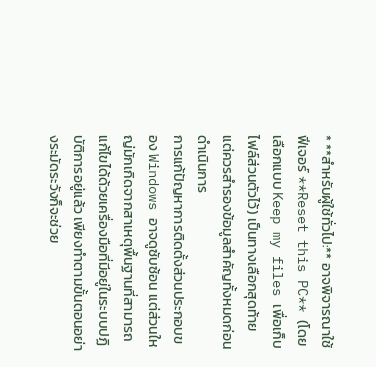* **สำหรับผู้ใช้ทั่วไป:** อาจพิจารณาใช้ฟีเจอร์ **Reset this PC** (โดยเลือกแบบ Keep my files เพื่อเก็บไฟล์ส่วนตัวไว้) เป็นทางเลือกสุดท้าย แต่ควรสำรองข้อมูลสำคัญทั้งหมดก่อนดำเนินการ
การแก้ปัญหาการติดตั้งส่วนประกอบของ Windows อาจดูซับซ้อน แต่ส่วนใหญ่มักเกิดจากสาเหตุพื้นฐานที่สามารถแก้ไขได้ด้วยเครื่องมือที่มีอยู่ในระบบปฏิบัติการอยู่แล้ว เพียงทำตามขั้นตอนอย่างระมัดระวังก็จะช่วย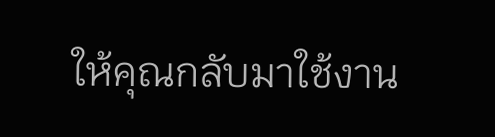ให้คุณกลับมาใช้งาน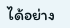ได้อย่าง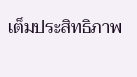เต็มประสิทธิภาพ